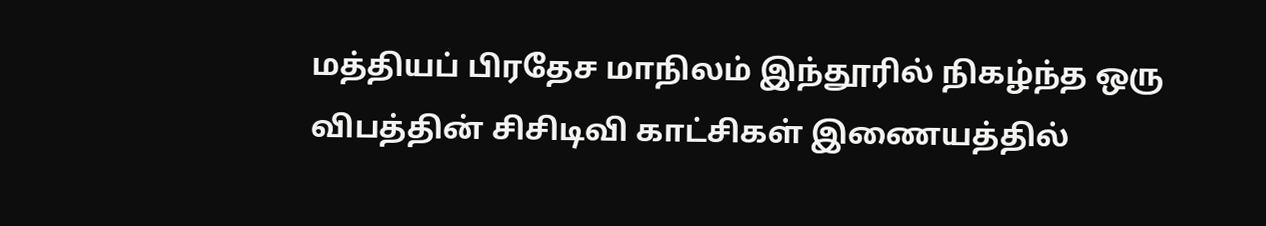மத்தியப் பிரதேச மாநிலம் இந்தூரில் நிகழ்ந்த ஒரு விபத்தின் சிசிடிவி காட்சிகள் இணையத்தில்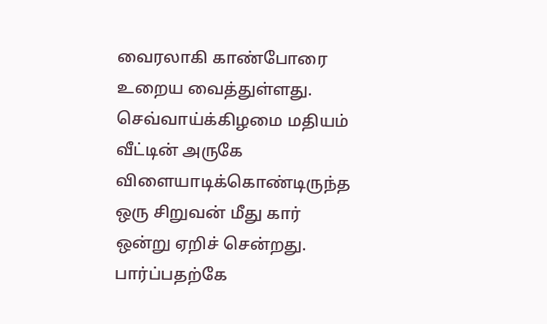வைரலாகி காண்போரை உறைய வைத்துள்ளது.
செவ்வாய்க்கிழமை மதியம் வீட்டின் அருகே விளையாடிக்கொண்டிருந்த ஒரு சிறுவன் மீது கார் ஒன்று ஏறிச் சென்றது. பார்ப்பதற்கே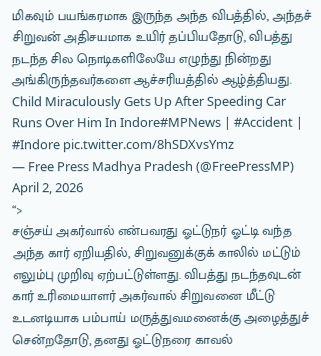மிகவும் பயங்கரமாக இருந்த அந்த விபத்தில், அந்தச் சிறுவன் அதிசயமாக உயிர் தப்பியதோடு, விபத்து நடந்த சில நொடிகளிலேயே எழுந்து நின்றது அங்கிருந்தவர்களை ஆச்சரியத்தில் ஆழ்த்தியது.
Child Miraculously Gets Up After Speeding Car Runs Over Him In Indore#MPNews | #Accident | #Indore pic.twitter.com/8hSDXvsYmz
— Free Press Madhya Pradesh (@FreePressMP) April 2, 2026
“>
சஞ்சய் அகர்வால் என்பவரது ஓட்டுநர் ஓட்டி வந்த அந்த கார் ஏறியதில், சிறுவனுக்குக் காலில் மட்டும் எலும்பு முறிவு ஏற்பட்டுள்ளது. விபத்து நடந்தவுடன் கார் உரிமையாளர் அகர்வால் சிறுவனை மீட்டு உடனடியாக பம்பாய் மருத்துவமனைக்கு அழைத்துச் சென்றதோடு, தனது ஓட்டுநரை காவல்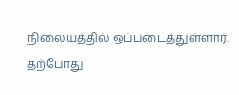நிலையத்தில் ஒப்படைத்துள்ளார்.
தற்போது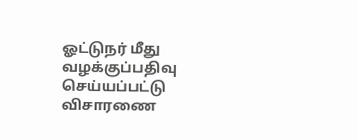ஓட்டுநர் மீது வழக்குப்பதிவு செய்யப்பட்டு விசாரணை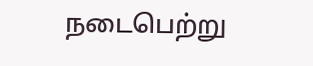நடைபெற்று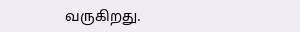வருகிறது.